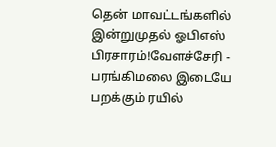தென் மாவட்டங்களில் இன்றுமுதல் ஓபிஎஸ் பிரசாரம்!வேளச்சேரி - பரங்கிமலை இடையே பறக்கும் ரயில்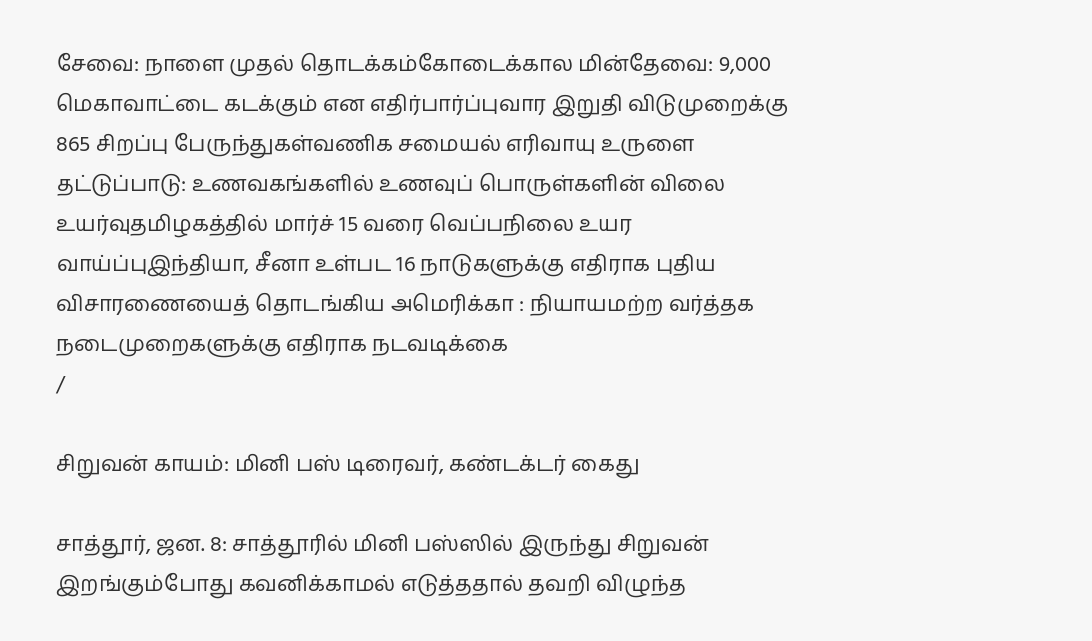சேவை: நாளை முதல் தொடக்கம்கோடைக்கால மின்தேவை: 9,000 மெகாவாட்டை கடக்கும் என எதிர்பார்ப்புவார இறுதி விடுமுறைக்கு 865 சிறப்பு பேருந்துகள்வணிக சமையல் எரிவாயு உருளை தட்டுப்பாடு: உணவகங்களில் உணவுப் பொருள்களின் விலை உயர்வுதமிழகத்தில் மார்ச் 15 வரை வெப்பநிலை உயர வாய்ப்புஇந்தியா, சீனா உள்பட 16 நாடுகளுக்கு எதிராக புதிய விசாரணையைத் தொடங்கிய அமெரிக்கா : நியாயமற்ற வர்த்தக நடைமுறைகளுக்கு எதிராக நடவடிக்கை
/

சிறுவன் காயம்: மினி பஸ் டிரைவர், கண்டக்டர் கைது

சாத்தூர், ஜன. 8: சாத்தூரில் மினி பஸ்ஸில் இருந்து சிறுவன் இறங்கும்போது கவனிக்காமல் எடுத்ததால் தவறி விழுந்த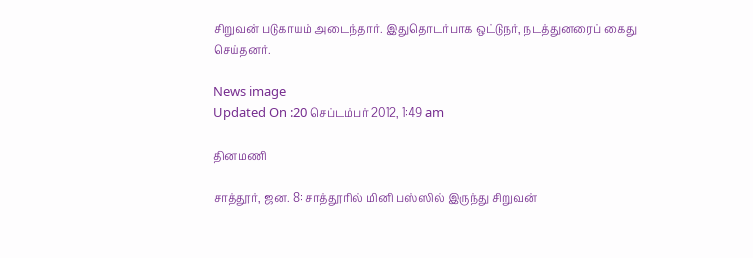சிறுவன் படுகாயம் அடைந்தார். இதுதொடர்பாக ஒட்டுநர், நடத்துனரைப் கைது செய்தனர்.

News image
Updated On :20 செப்டம்பர் 2012, 1:49 am

தினமணி

சாத்தூர், ஜன. 8: சாத்தூரில் மினி பஸ்ஸில் இருந்து சிறுவன்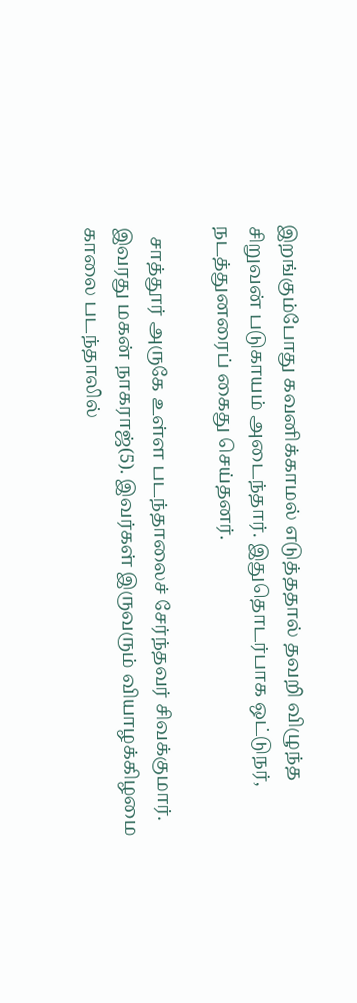இறங்கும்போது கவனிக்காமல் எடுத்ததால் தவறி விழுந்த சிறுவன் படுகாயம் அடைந்தார். இதுதொடர்பாக ஒட்டுநர், நடத்துனரைப் கைது செய்தனர்.

  சாத்தூர் அருகே உள்ள படந்தாலைச் சேர்ந்தவர் சிவக்குமார். இவரது மகன் நாகராஜ்(5). இவர்கள் இருவரும் வியாழக்கிழமை காலை படந்தாலில்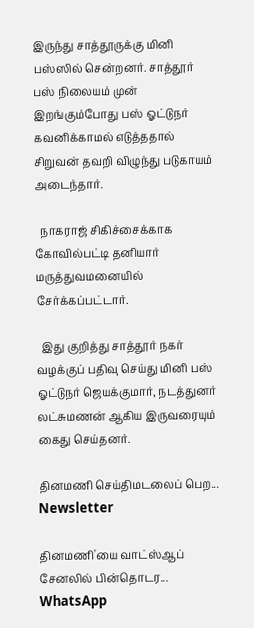இருந்து சாத்தூருக்கு மினி பஸ்ஸில் சென்றனர். சாத்தூர் பஸ் நிலையம் முன் இறங்கும்போது பஸ் ஓட்டுநர் கவனிக்காமல் எடுத்ததால் சிறுவன் தவறி விழுந்து படுகாயம் அடைந்தார்.

  நாகராஜ் சிகிச்சைக்காக கோவில்பட்டி தனியார் மருத்துவமனையில் சேர்க்கப்பட்டார்.

  இது குறித்து சாத்தூர் நகர் வழக்குப் பதிவு செய்து மினி பஸ் ஓட்டுநர் ஜெயக்குமார், நடத்துனர் லட்சுமணன் ஆகிய இருவரையும் கைது செய்தனர்.

தினமணி செய்திமடலைப் பெற... Newsletter

தினமணி'யை வாட்ஸ்ஆப் சேனலில் பின்தொடர... WhatsApp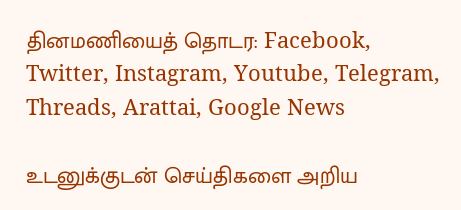தினமணியைத் தொடர: Facebook, Twitter, Instagram, Youtube, Telegram, Threads, Arattai, Google News

உடனுக்குடன் செய்திகளை அறிய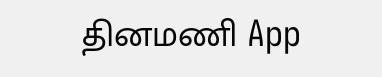தினமணி App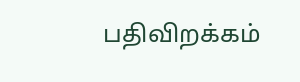பதிவிறக்கம்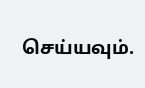செய்யவும்.